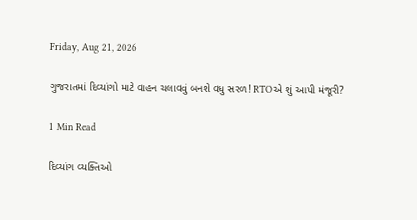Friday, Aug 21, 2026

ગુજરાતમાં દિવ્યાંગો માટે વાહન ચલાવવું બનશે વધુ સરળ! RTOએ શું આપી મંજૂરી?

1 Min Read

દિવ્યાંગ વ્યક્તિઓ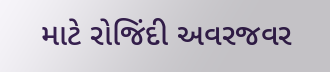માટે રોજિંદી અવરજવર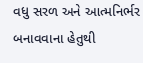વધુ સરળ અને આત્મનિર્ભર બનાવવાના હેતુથી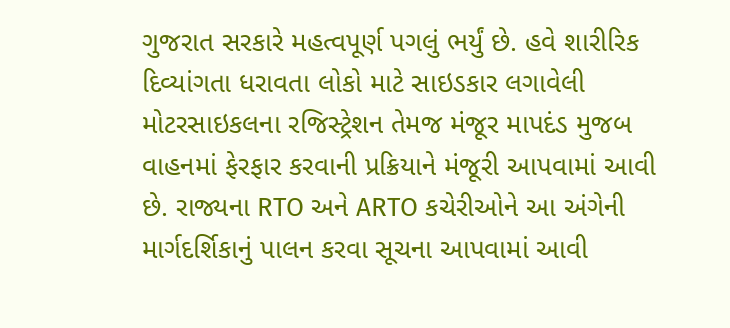ગુજરાત સરકારે મહત્વપૂર્ણ પગલું ભર્યું છે. હવે શારીરિક દિવ્યાંગતા ધરાવતા લોકો માટે સાઇડકાર લગાવેલી મોટરસાઇકલના રજિસ્ટ્રેશન તેમજ મંજૂર માપદંડ મુજબ વાહનમાં ફેરફાર કરવાની પ્રક્રિયાને મંજૂરી આપવામાં આવી છે. રાજ્યના RTO અને ARTO કચેરીઓને આ અંગેની માર્ગદર્શિકાનું પાલન કરવા સૂચના આપવામાં આવી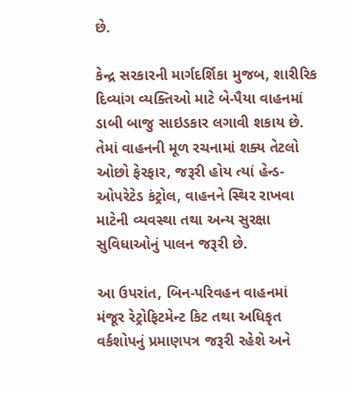છે.

કેન્દ્ર સરકારની માર્ગદર્શિકા મુજબ, શારીરિક દિવ્યાંગ વ્યક્તિઓ માટે બે-પૈયા વાહનમાં ડાબી બાજુ સાઇડકાર લગાવી શકાય છે. તેમાં વાહનની મૂળ રચનામાં શક્ય તેટલો ઓછો ફેરફાર, જરૂરી હોય ત્યાં હેન્ડ-ઓપરેટેડ કંટ્રોલ, વાહનને સ્થિર રાખવા માટેની વ્યવસ્થા તથા અન્ય સુરક્ષા સુવિધાઓનું પાલન જરૂરી છે.

આ ઉપરાંત, બિન-પરિવહન વાહનમાં મંજૂર રેટ્રોફિટમેન્ટ કિટ તથા અધિકૃત વર્કશોપનું પ્રમાણપત્ર જરૂરી રહેશે અને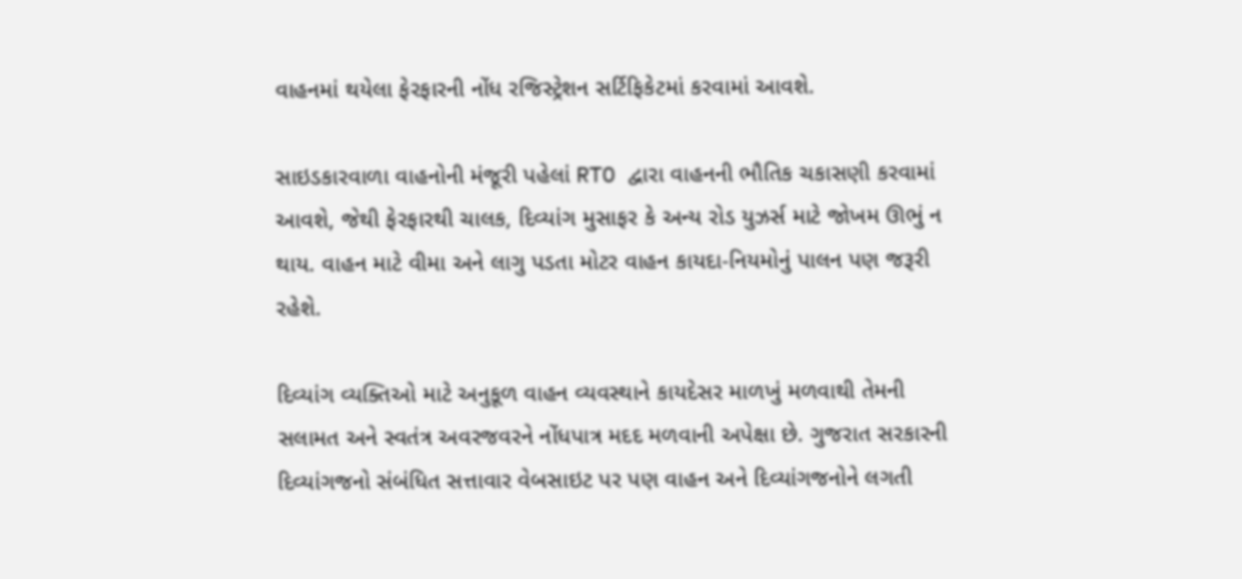વાહનમાં થયેલા ફેરફારની નોંધ રજિસ્ટ્રેશન સર્ટિફિકેટમાં કરવામાં આવશે.

સાઇડકારવાળા વાહનોની મંજૂરી પહેલાં RTO દ્વારા વાહનની ભૌતિક ચકાસણી કરવામાં આવશે, જેથી ફેરફારથી ચાલક, દિવ્યાંગ મુસાફર કે અન્ય રોડ યુઝર્સ માટે જોખમ ઊભું ન થાય. વાહન માટે વીમા અને લાગુ પડતા મોટર વાહન કાયદા-નિયમોનું પાલન પણ જરૂરી રહેશે.

દિવ્યાંગ વ્યક્તિઓ માટે અનુકૂળ વાહન વ્યવસ્થાને કાયદેસર માળખું મળવાથી તેમની સલામત અને સ્વતંત્ર અવરજવરને નોંધપાત્ર મદદ મળવાની અપેક્ષા છે. ગુજરાત સરકારની દિવ્યાંગજનો સંબંધિત સત્તાવાર વેબસાઇટ પર પણ વાહન અને દિવ્યાંગજનોને લગતી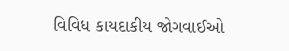વિવિધ કાયદાકીય જોગવાઈઓ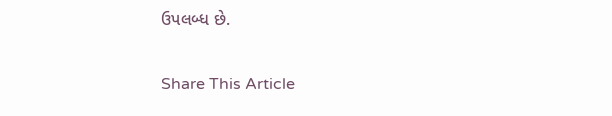ઉપલબ્ધ છે.

Share This Article